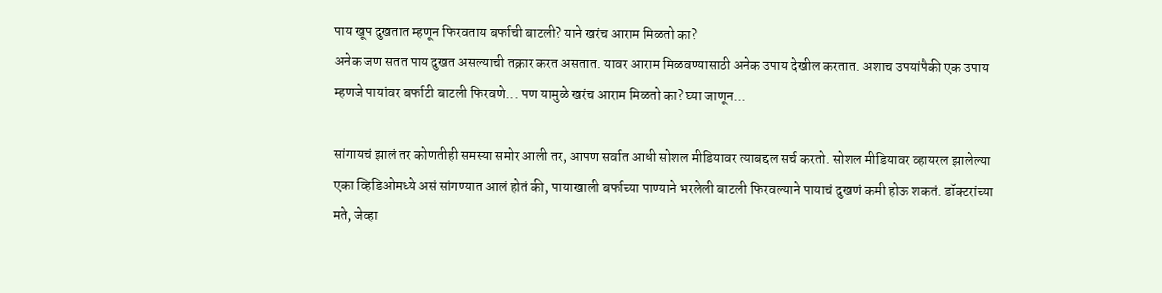पाय खूप दुखतात म्हणून फिरवताय बर्फाची बाटली? याने खरंच आराम मिळतो का?
अनेक जण सतत पाय दुखत असल्याची तक्रार करत असतात. यावर आराम मिळवण्यासाठी अनेक उपाय देखील करतात. अशाच उपयांपैकी एक उपाय म्हणजे पायांवर बर्फाटी बाटली फिरवणे... पण यामुळे खरंच आराम मिळतो का? घ्या जाणून...

सांगायचं झालं तर कोणतीही समस्या समोर आली तर, आपण सर्वात आधी सोशल मीडियावर त्याबद्दल सर्च करतो. सोशल मीडियावर व्हायरल झालेल्या एका व्हिडिओमध्ये असं सांगण्यात आलं होतं की, पायाखाली बर्फाच्या पाण्याने भरलेली बाटली फिरवल्याने पायाचं दुखणं कमी होऊ शकतं. डॉक्टरांच्या मते, जेव्हा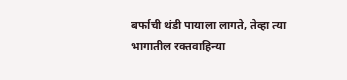बर्फाची थंडी पायाला लागते, तेव्हा त्या भागातील रक्तवाहिन्या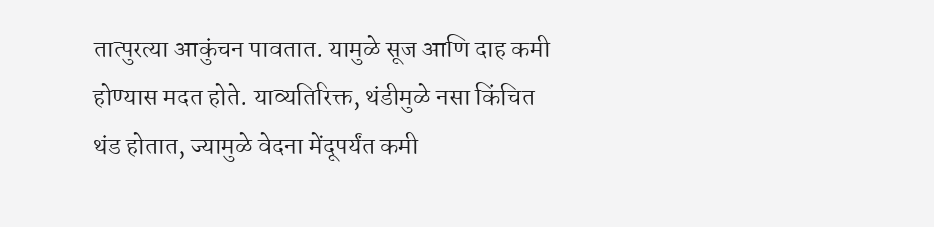तात्पुरत्या आकुंचन पावतात. यामुळे सूज आणि दाह कमी होण्यास मदत होते. याव्यतिरिक्त, थंडीमुळे नसा किंचित थंड होतात, ज्यामुळे वेदना मेंदूपर्यंत कमी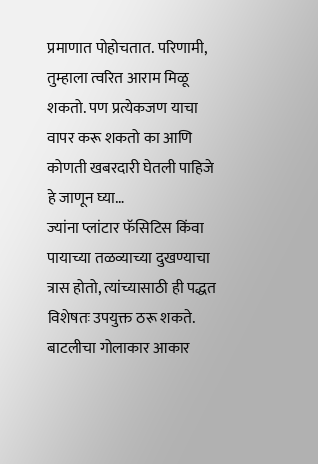प्रमाणात पोहोचतात. परिणामी, तुम्हाला त्वरित आराम मिळू शकतो. पण प्रत्येकजण याचा वापर करू शकतो का आणि कोणती खबरदारी घेतली पाहिजे हे जाणून घ्या…
ज्यांना प्लांटार फॅसिटिस किंवा पायाच्या तळव्याच्या दुखण्याचा त्रास होतो, त्यांच्यासाठी ही पद्धत विशेषतः उपयुक्त ठरू शकते. बाटलीचा गोलाकार आकार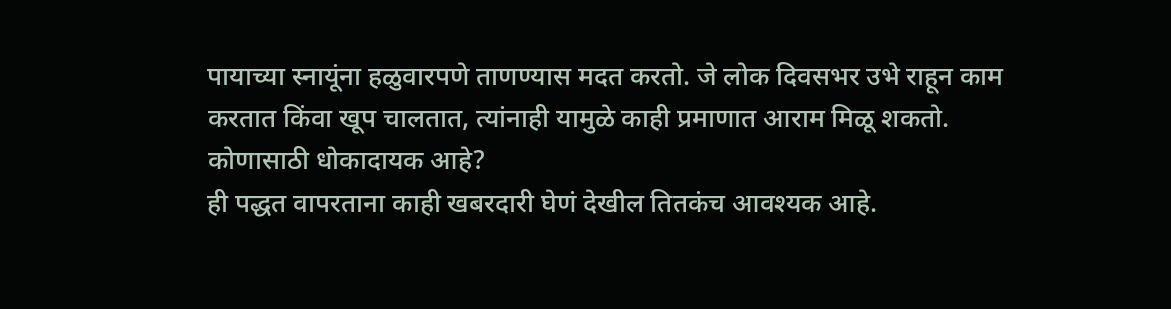पायाच्या स्नायूंना हळुवारपणे ताणण्यास मदत करतो. जे लोक दिवसभर उभे राहून काम करतात किंवा खूप चालतात, त्यांनाही यामुळे काही प्रमाणात आराम मिळू शकतो.
कोणासाठी धोकादायक आहे?
ही पद्धत वापरताना काही खबरदारी घेणं देखील तितकंच आवश्यक आहे.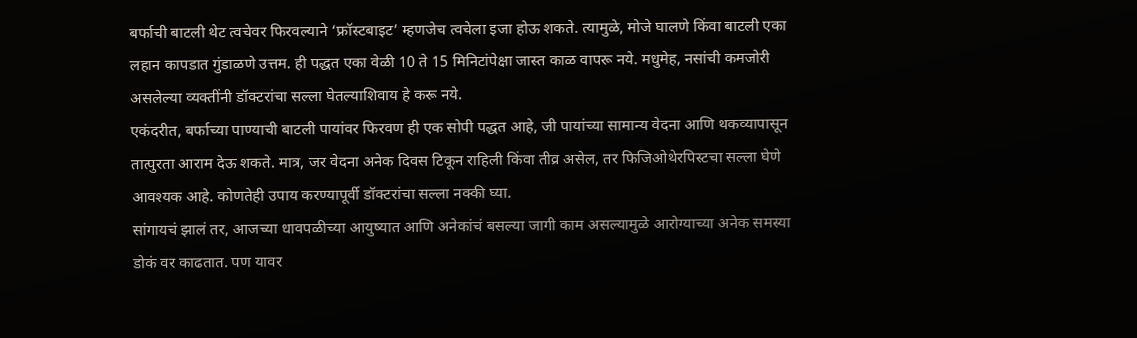बर्फाची बाटली थेट त्वचेवर फिरवल्याने ‘फ्रॉस्टबाइट’ म्हणजेच त्वचेला इजा होऊ शकते. त्यामुळे, मोजे घालणे किंवा बाटली एका लहान कापडात गुंडाळणे उत्तम. ही पद्धत एका वेळी 10 ते 15 मिनिटांपेक्षा जास्त काळ वापरू नये. मधुमेह, नसांची कमजोरी असलेल्या व्यक्तींनी डॉक्टरांचा सल्ला घेतल्याशिवाय हे करू नये.
एकंदरीत, बर्फाच्या पाण्याची बाटली पायांवर फिरवण ही एक सोपी पद्धत आहे, जी पायांच्या सामान्य वेदना आणि थकव्यापासून तात्पुरता आराम देऊ शकते. मात्र, जर वेदना अनेक दिवस टिकून राहिली किंवा तीव्र असेल, तर फिजिओथेरपिस्टचा सल्ला घेणे आवश्यक आहे. कोणतेही उपाय करण्यापूर्वी डॉक्टरांचा सल्ला नक्की घ्या.
सांगायचं झालं तर, आजच्या धावपळीच्या आयुष्यात आणि अनेकांचं बसल्या जागी काम असल्यामुळे आरोग्याच्या अनेक समस्या डोकं वर काढतात. पण यावर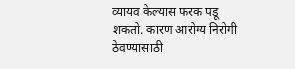व्यायव केल्यास फरक पडू शकतो. कारण आरोग्य निरोगी ठेवण्यासाठी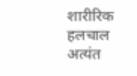शारीरिक हलचाल अत्यंत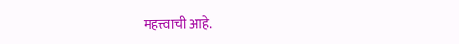महत्त्वाची आहे.